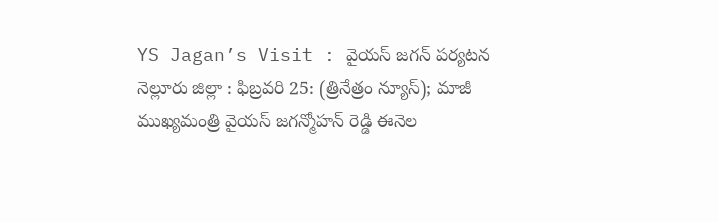YS Jagan’s Visit : వైయస్ జగన్ పర్యటన
నెల్లూరు జిల్లా : ఫిబ్రవరి 25: (త్రినేత్రం న్యూస్); మాజీ ముఖ్యమంత్రి వైయస్ జగన్మోహన్ రెడ్డి ఈనెల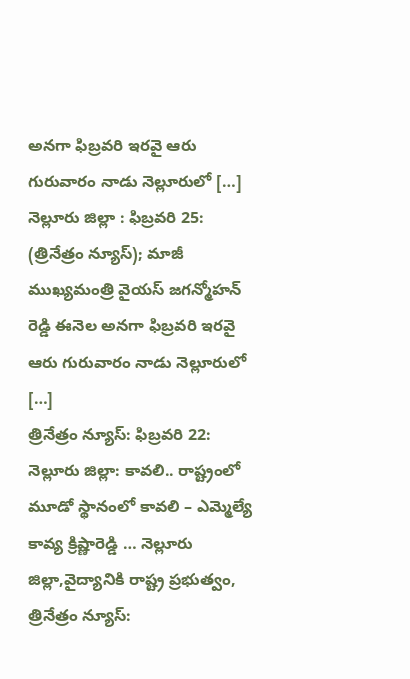అనగా ఫిబ్రవరి ఇరవై ఆరు గురువారం నాడు నెల్లూరులో […]
నెల్లూరు జిల్లా : ఫిబ్రవరి 25: (త్రినేత్రం న్యూస్); మాజీ ముఖ్యమంత్రి వైయస్ జగన్మోహన్ రెడ్డి ఈనెల అనగా ఫిబ్రవరి ఇరవై ఆరు గురువారం నాడు నెల్లూరులో […]
త్రినేత్రం న్యూస్: ఫిబ్రవరి 22: నెల్లూరు జిల్లా: కావలి.. రాష్ట్రంలో మూడో స్థానంలో కావలి – ఎమ్మెల్యే కావ్య క్రిష్ణారెడ్డి … నెల్లూరు జిల్లా,వైద్యానికి రాష్ట్ర ప్రభుత్వం,
త్రినేత్రం న్యూస్: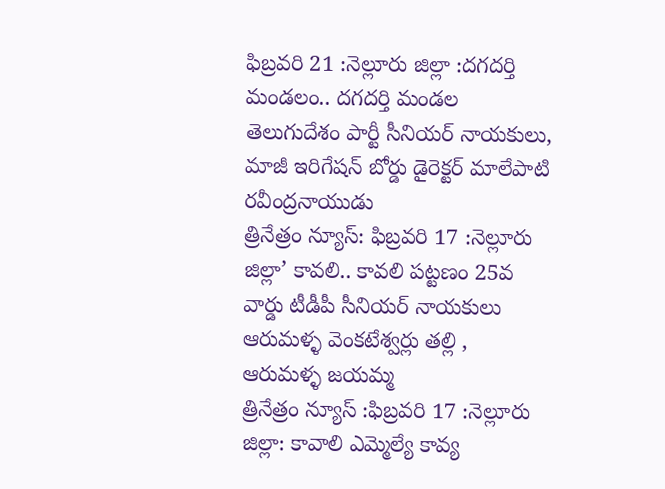ఫిబ్రవరి 21 :నెల్లూరు జిల్లా :దగదర్తి మండలం.. దగదర్తి మండల తెలుగుదేశం పార్టీ సీనియర్ నాయకులు, మాజీ ఇరిగేషన్ బోర్డు డైరెక్టర్ మాలేపాటి రవీంద్రనాయుడు
త్రినేత్రం న్యూస్: ఫిబ్రవరి 17 :నెల్లూరు జిల్లా’ కావలి.. కావలి పట్టణం 25వ వార్డు టీడీపీ సీనియర్ నాయకులు ఆరుమళ్ళ వెంకటేశ్వర్లు తల్లి , ఆరుమళ్ళ జయమ్మ
త్రినేత్రం న్యూస్ :ఫిబ్రవరి 17 :నెల్లూరు జిల్లా: కావాలి ఎమ్మెల్యే కావ్య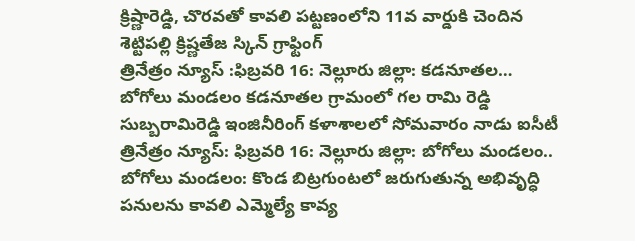క్రిష్ణారెడ్డి, చొరవతో కావలి పట్టణంలోని 11వ వార్డుకి చెందిన శెట్టిపల్లి క్రిష్ణతేజ స్కిన్ గ్రాఫ్టింగ్
త్రినేత్రం న్యూస్ :ఫిబ్రవరి 16: నెల్లూరు జిల్లా: కడనూతల… బోగోలు మండలం కడనూతల గ్రామంలో గల రామి రెడ్డి సుబ్బరామిరెడ్డి ఇంజినీరింగ్ కళాశాలలో సోమవారం నాడు ఐసీటీ
త్రినేత్రం న్యూస్: ఫిబ్రవరి 16: నెల్లూరు జిల్లా: బోగోలు మండలం.. బోగోలు మండలం: కొండ బిట్రగుంటలో జరుగుతున్న అభివృద్ధి పనులను కావలి ఎమ్మెల్యే కావ్య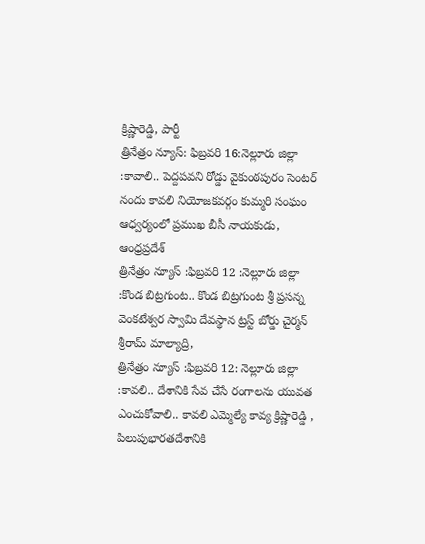క్రిష్ణారెడ్డి, పార్టీ
త్రినేత్రం న్యూస్: ఫిబ్రవరి 16:నెల్లూరు జిల్లా :కావాలి.. పెద్దపవని రోడ్డు వైకుంఠపురం సెంటర్ నందు కావలి నియోజకవర్గం కుమ్మరి సంఘం ఆధ్వర్యంలో ప్రముఖ బీసీ నాయకుడు, ఆంధ్రప్రదేశ్
త్రినేత్రం న్యూస్ :ఫిబ్రవరి 12 :నెల్లూరు జిల్లా :కొండ బిట్రగుంట.. కొండ బిట్రగుంట శ్రీ ప్రసన్న వెంకటేశ్వర స్వామి దేవస్థాన ట్రస్ట్ బోర్డు చైర్మన్ శ్రీరామ్ మాల్యాద్రి,
త్రినేత్రం న్యూస్ :ఫిబ్రవరి 12: నెల్లూరు జిల్లా :కావలి.. దేశానికి సేవ చేసే రంగాలను యువత ఎంచుకోవాలి.. కావలి ఎమ్మెల్యే కావ్య క్రిష్ణారెడ్డి , పిలుపుభారతదేశానికి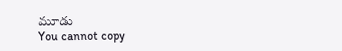మూడు
You cannot copy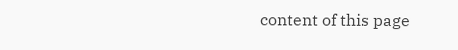content of this page